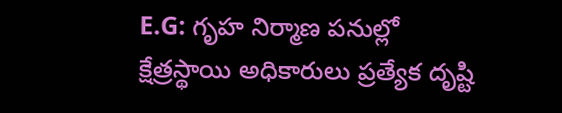E.G: గృహ నిర్మాణ పనుల్లో క్షేత్రస్థాయి అధికారులు ప్రత్యేక దృష్టి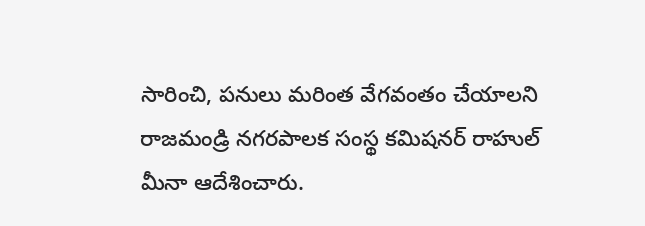సారించి, పనులు మరింత వేగవంతం చేయాలని రాజమండ్రి నగరపాలక సంస్థ కమిషనర్ రాహుల్ మీనా ఆదేశించారు.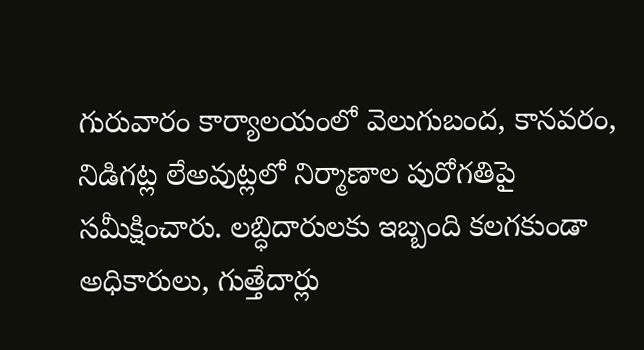గురువారం కార్యాలయంలో వెలుగుబంద, కానవరం, నిడిగట్ల లేఅవుట్లలో నిర్మాణాల పురోగతిపై సమీక్షించారు. లబ్ధిదారులకు ఇబ్బంది కలగకుండా అధికారులు, గుత్తేదార్లు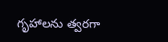గృహాలను త్వరగా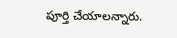పూర్తి చేయాలన్నారు.